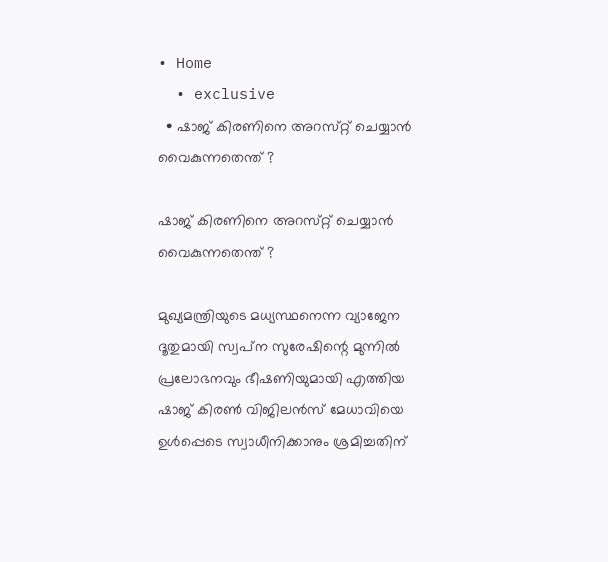• Home
  • exclusive
  • ഷാജ്‌ കിരണിനെ അറസ്‌റ്റ്‌ ചെയ്യാന്‍ വൈകുന്നതെന്ത്‌ ?

ഷാജ്‌ കിരണിനെ അറസ്‌റ്റ്‌ ചെയ്യാന്‍ വൈകുന്നതെന്ത്‌ ?

മുഖ്യമന്ത്രിയുടെ മധ്യസ്ഥനെന്ന വ്യാജേന ദൂതുമായി സ്വപ്‌ന സുരേഷിന്റെ മുന്നില്‍ പ്രലോഭനവും ഭീഷണിയുമായി എത്തിയ ഷാജ്‌ കിരണ്‍ വിജിലന്‍സ്‌ മേധാവിയെ ഉള്‍പ്പെടെ സ്വാധീനിക്കാനും ശ്രമിച്ചതിന്‌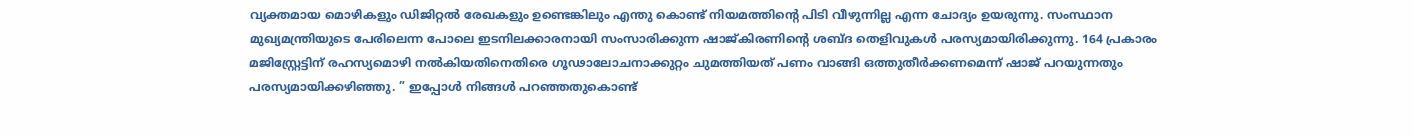വ്യക്തമായ മൊഴികളും ഡിജിറ്റല്‍ രേഖകളും ഉണ്ടെങ്കിലും എന്തു കൊണ്ട്‌ നിയമത്തിന്റെ പിടി വീഴുന്നില്ല എന്ന ചോദ്യം ഉയരുന്നു. സംസ്ഥാന മുഖ്യമന്ത്രിയുടെ പേരിലെന്ന പോലെ ഇടനിലക്കാരനായി സംസാരിക്കുന്ന ഷാജ്‌കിരണിന്റെ ശബ്ദ തെളിവുകള്‍ പരസ്യമായിരിക്കുന്നു. 164 പ്രകാരം മജിസ്റ്റ്രേട്ടിന്‌ രഹസ്യമൊഴി നല്‍കിയതിനെതിരെ ഗൂഢാലോചനാക്കുറ്റം ചുമത്തിയത്‌ പണം വാങ്ങി ഒത്തുതീര്‍ക്കണമെന്ന്‌ ഷാജ്‌ പറയുന്നതും പരസ്യമായിക്കഴിഞ്ഞു. ” ഇപ്പോള്‍ നിങ്ങള്‍ പറഞ്ഞതുകൊണ്ട്‌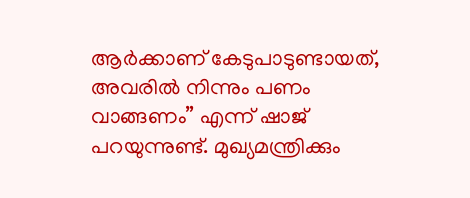ആര്‍ക്കാണ്‌ കേടുപാടുണ്ടായത്‌, അവരില്‍ നിന്നും പണം വാങ്ങണം” എന്ന്‌ ഷാജ്‌ പറയുന്നുണ്ട്‌. മുഖ്യമന്ത്രിക്കും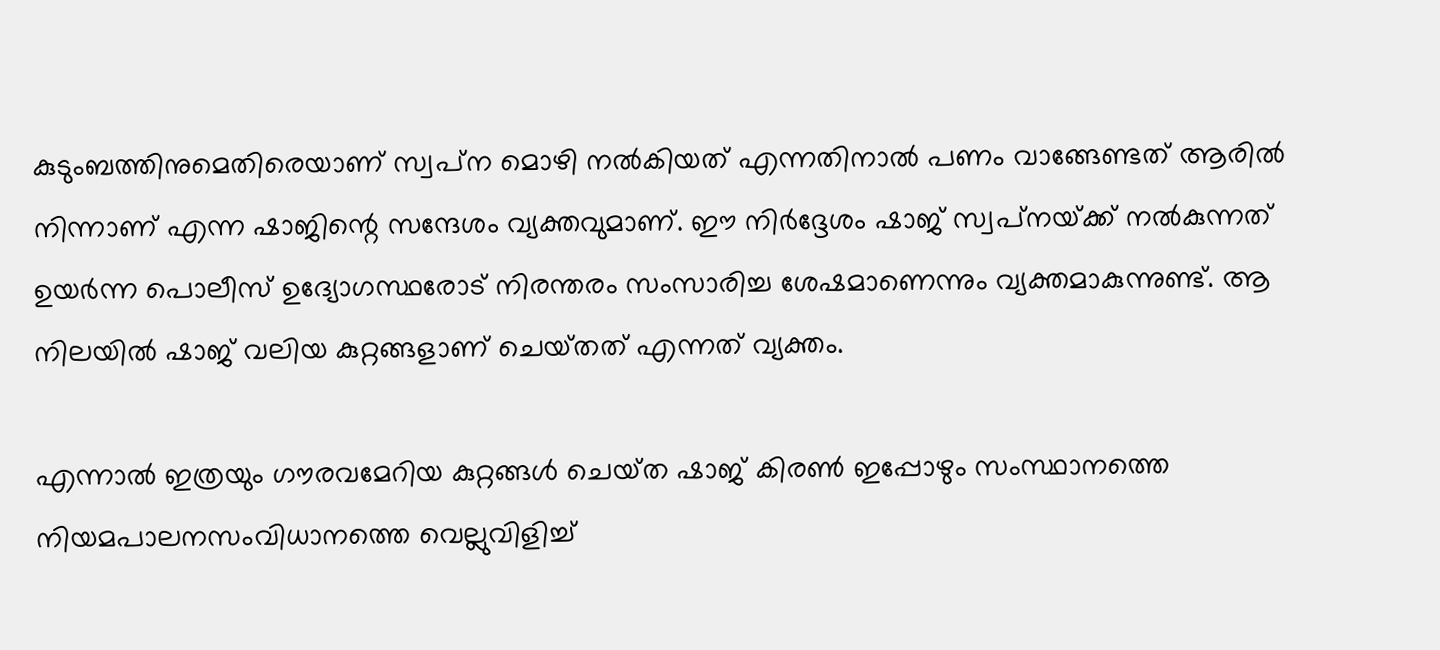കുടുംബത്തിനുമെതിരെയാണ്‌ സ്വപ്‌ന മൊഴി നല്‍കിയത്‌ എന്നതിനാല്‍ പണം വാങ്ങേണ്ടത്‌ ആരില്‍ നിന്നാണ്‌ എന്ന ഷാജിന്റെ സന്ദേശം വ്യക്തവുമാണ്‌. ഈ നിര്‍ദ്ദേശം ഷാജ്‌ സ്വപ്‌നയ്‌ക്ക്‌ നല്‍കുന്നത്‌ ഉയര്‍ന്ന പൊലീസ്‌ ഉദ്യോഗസ്ഥരോട്‌ നിരന്തരം സംസാരിച്ച ശേഷമാണെന്നും വ്യക്തമാകുന്നുണ്ട്‌. ആ നിലയില്‍ ഷാജ്‌ വലിയ കുറ്റങ്ങളാണ്‌ ചെയ്‌തത്‌ എന്നത്‌ വ്യക്തം.

എന്നാല്‍ ഇത്രയും ഗൗരവമേറിയ കുറ്റങ്ങള്‍ ചെയ്‌ത ഷാജ്‌ കിരണ്‍ ഇപ്പോഴും സംസ്ഥാനത്തെ നിയമപാലനസംവിധാനത്തെ വെല്ലുവിളിച്ച്‌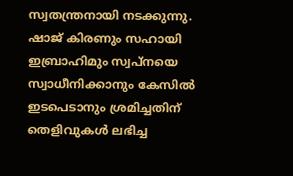സ്വതന്ത്രനായി നടക്കുന്നു.
ഷാജ്‌ കിരണും സഹായി ഇബ്രാഹിമും സ്വപ്‌നയെ സ്വാധീനിക്കാനും കേസില്‍ ഇടപെടാനും ശ്രമിച്ചതിന്‌ തെളിവുകള്‍ ലഭിച്ച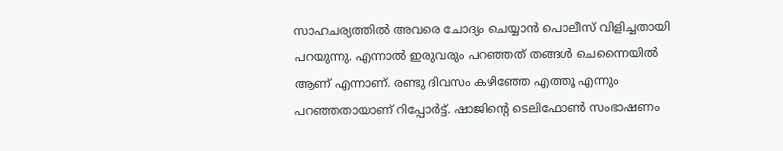സാഹചര്യത്തില്‍ അവരെ ചോദ്യം ചെയ്യാന്‍ പൊലീസ്‌ വിളിച്ചതായി പറയുന്നു. എന്നാല്‍ ഇരുവരും പറഞ്ഞത്‌ തങ്ങള്‍ ചെന്നൈയില്‍ ആണ്‌ എന്നാണ്‌. രണ്ടു ദിവസം കഴിഞ്ഞേ എത്തൂ എന്നും പറഞ്ഞതായാണ്‌ റിപ്പോര്‍ട്ട്‌. ഷാജിന്റെ ടെലിഫോണ്‍ സംഭാഷണം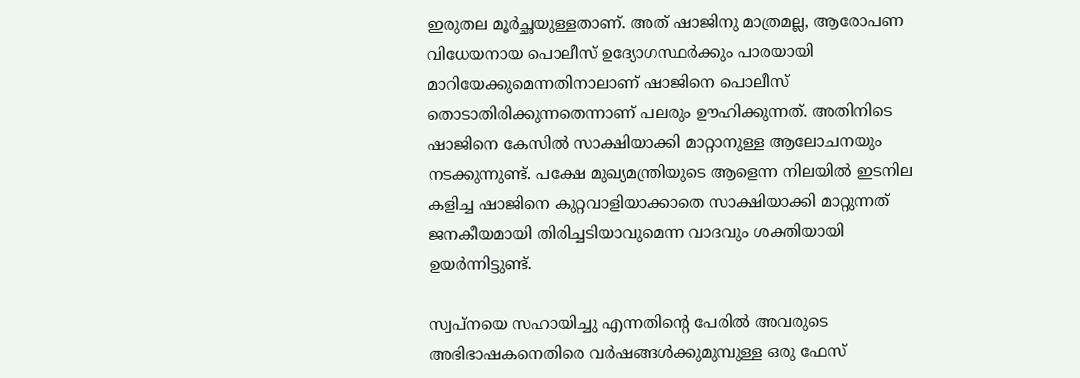ഇരുതല മൂര്‍ച്ഛയുള്ളതാണ്‌. അത്‌ ഷാജിനു മാത്രമല്ല, ആരോപണ വിധേയനായ പൊലീസ്‌ ഉദ്യോഗസ്ഥര്‍ക്കും പാരയായി മാറിയേക്കുമെന്നതിനാലാണ്‌ ഷാജിനെ പൊലീസ്‌ തൊടാതിരിക്കുന്നതെന്നാണ്‌ പലരും ഊഹിക്കുന്നത്‌. അതിനിടെ ഷാജിനെ കേസില്‍ സാക്ഷിയാക്കി മാറ്റാനുള്ള ആലോചനയും നടക്കുന്നുണ്ട്‌. പക്ഷേ മുഖ്യമന്ത്രിയുടെ ആളെന്ന നിലയില്‍ ഇടനില കളിച്ച ഷാജിനെ കുറ്റവാളിയാക്കാതെ സാക്ഷിയാക്കി മാറ്റുന്നത്‌ ജനകീയമായി തിരിച്ചടിയാവുമെന്ന വാദവും ശക്തിയായി ഉയര്‍ന്നിട്ടുണ്ട്‌.

സ്വപ്‌നയെ സഹായിച്ചു എന്നതിന്റെ പേരില്‍ അവരുടെ അഭിഭാഷകനെതിരെ വര്‍ഷങ്ങള്‍ക്കുമുമ്പുള്ള ഒരു ഫേസ്‌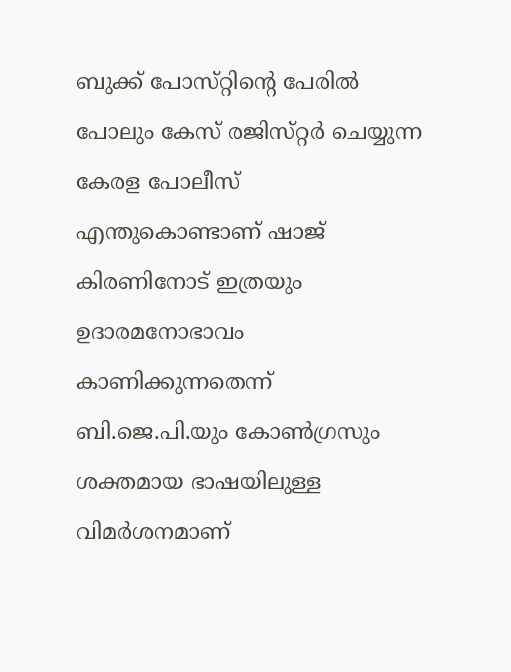ബുക്ക്‌ പോസ്‌റ്റിന്റെ പേരില്‍ പോലും കേസ്‌ രജിസ്‌റ്റര്‍ ചെയ്യുന്ന കേരള പോലീസ്‌ എന്തുകൊണ്ടാണ്‌ ഷാജ്‌ കിരണിനോട്‌ ഇത്രയും ഉദാരമനോഭാവം കാണിക്കുന്നതെന്ന്‌ ബി.ജെ.പി.യും കോണ്‍ഗ്രസും ശക്തമായ ഭാഷയിലുള്ള വിമര്‍ശനമാണ്‌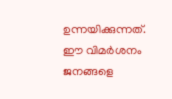ഉന്നയിക്കുന്നത്‌. ഈ വിമര്‍ശനം ജനങ്ങളെ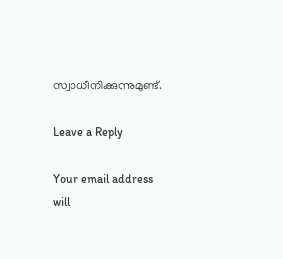സ്വാധീനിക്കുന്നുമുണ്ട്‌.

Leave a Reply

Your email address will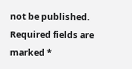not be published. Required fields are marked *